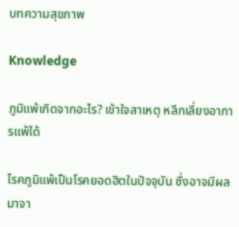บทความสุขภาพ

Knowledge

ภูมิแพ้เกิดจากอะไร? เข้าใจสาเหตุ หลีกเลี่ยงอาการแพ้ได้

โรคภูมิแพ้เป็นโรคยอดฮิตในปัจจุบัน ซึ่งอาจมีผลมาจา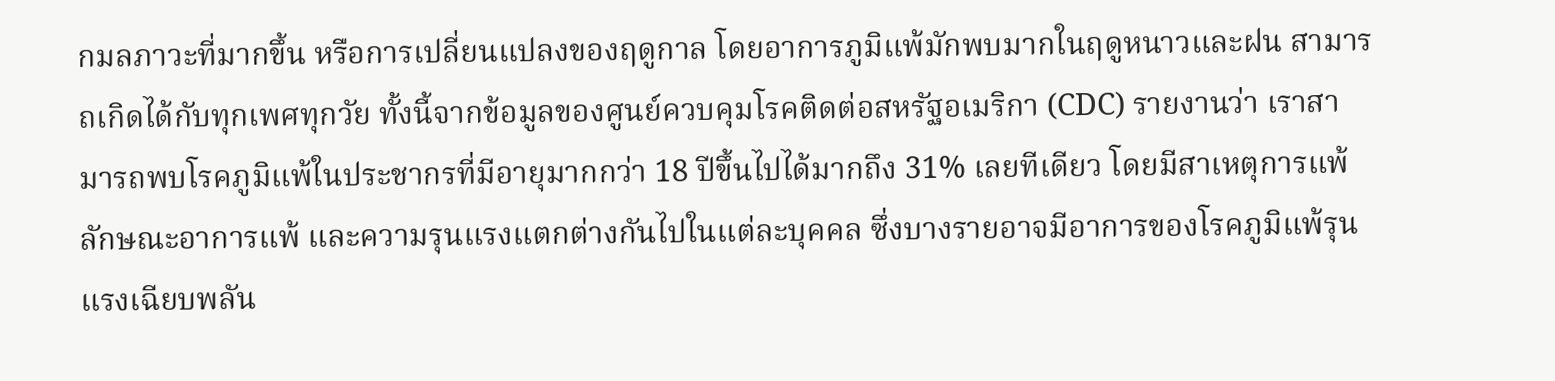กมลภาวะที่มากขึ้น หรือการเปลี่ยนแปลงของฤดูกาล โดยอาการภูมิแพ้มักพบมากในฤดูหนาวและฝน สามารถเกิดได้กับทุกเพศทุกวัย ทั้งนี้จากข้อมูลของศูนย์ควบคุมโรคติดต่อสหรัฐอเมริกา (CDC) รายงานว่า เราสามารถพบโรคภูมิแพ้ในประชากรที่มีอายุมากกว่า 18 ปีขึ้นไปได้มากถึง 31% เลยทีเดียว โดยมีสาเหตุการแพ้ ลักษณะอาการแพ้ และความรุนแรงแตกต่างกันไปในแต่ละบุคคล ซึ่งบางรายอาจมีอาการของโรคภูมิแพ้รุนแรงเฉียบพลัน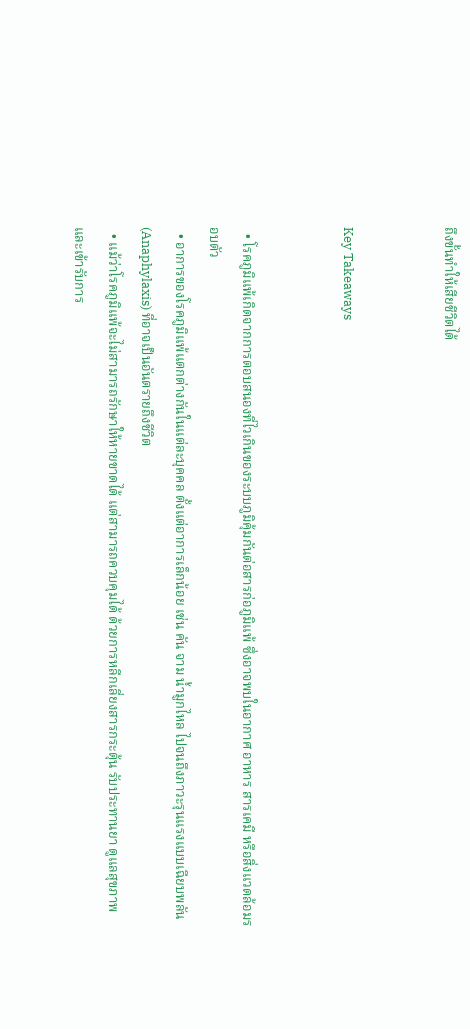ถึงขั้นทำให้เสียชีวิตได้


Key Takeaways


  • โรคภูมิแพ้เกิดจากการตอบสนองที่ไวเกินของระบบภูมิคุ้มกันต่อสารก่อภูมิแพ้ ซึ่งอาจพบในอากาศ อาหาร สารเคมี หรือสิ่งแวดล้อมรอบตัว
  • อาการของโรคภูมิแพ้แตกต่างกันในแต่ละบุคคล ตั้งแต่อาการเล็กน้อย เช่น คัน จาม น้ำมูกไหล ไปจนถึงภาวะรุนแรงแบบเฉียบพลัน (Anaphylaxis) ที่อาจเป็นอันตรายถึงชีวิต
  • แม้ว่าโรคภูมิแพ้จะไม่สามารถรักษาให้หายขาดได้ แต่สามารถควบคุมได้ ด้วยการหลีกเลี่ยงสารกระตุ้น รับประทานยา ดูแลสุขภาพ และเข้ารับการ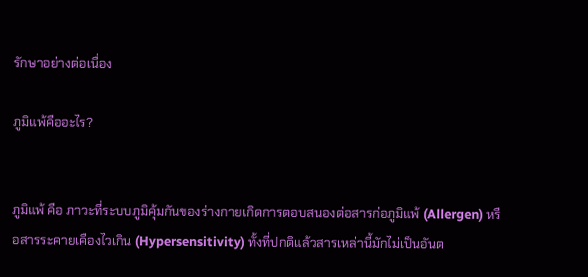รักษาอย่างต่อเนื่อง

ภูมิแพ้คืออะไร?


ภูมิแพ้ คือ ภาวะที่ระบบภูมิคุ้มกันของร่างกายเกิดการตอบสนองต่อสารก่อภูมิแพ้ (Allergen) หรือสารระคายเคืองไวเกิน (Hypersensitivity) ทั้งที่ปกติแล้วสารเหล่านี้มักไม่เป็นอันต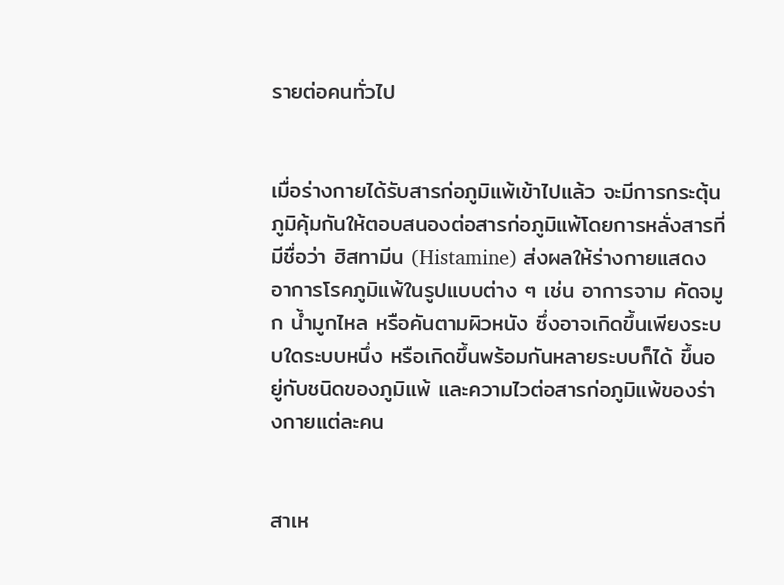รายต่อคนทั่วไป


เมื่อร่างกายได้รับสารก่อภูมิแพ้เข้าไปแล้ว จะมีการกระตุ้นภูมิคุ้มกันให้ตอบสนองต่อสารก่อภูมิแพ้โดยการหลั่งสารที่มีชื่อว่า ฮิสทามีน (Histamine) ส่งผลให้ร่างกายแสดงอาการโรคภูมิแพ้ในรูปแบบต่าง ๆ เช่น อาการจาม คัดจมูก น้ำมูกไหล หรือคันตามผิวหนัง ซึ่งอาจเกิดขึ้นเพียงระบบใดระบบหนึ่ง หรือเกิดขึ้นพร้อมกันหลายระบบก็ได้ ขึ้นอยู่กับชนิดของภูมิแพ้ และความไวต่อสารก่อภูมิแพ้ของร่างกายแต่ละคน


สาเห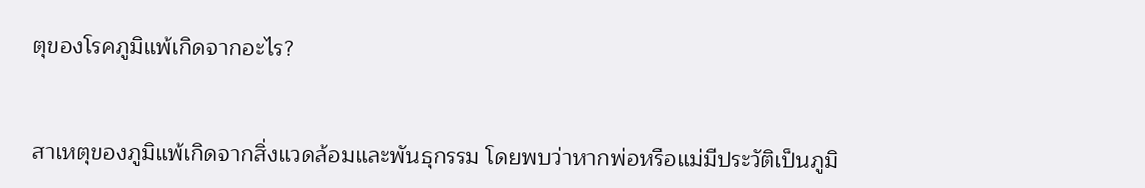ตุของโรคภูมิแพ้เกิดจากอะไร?


สาเหตุของภูมิแพ้เกิดจากสิ่งแวดล้อมและพันธุกรรม โดยพบว่าหากพ่อหรือแม่มีประวัติเป็นภูมิ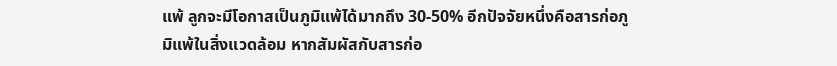แพ้ ลูกจะมีโอกาสเป็นภูมิแพ้ได้มากถึง 30-50% อีกปัจจัยหนึ่งคือสารก่อภูมิแพ้ในสิ่งแวดล้อม หากสัมผัสกับสารก่อ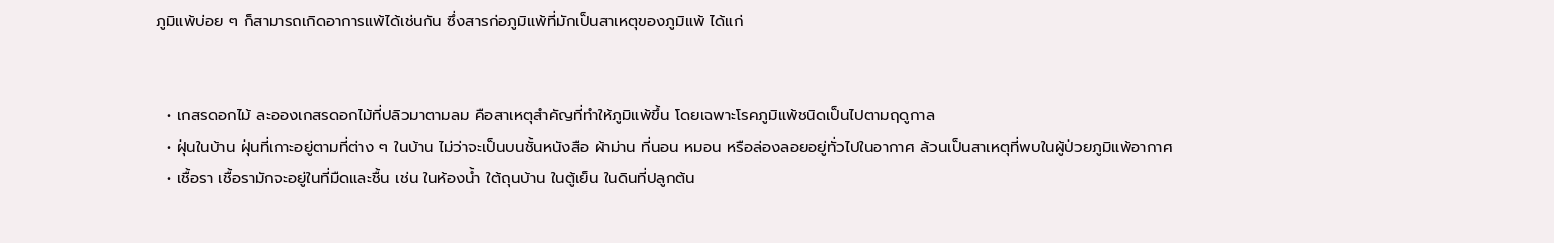ภูมิแพ้บ่อย ๆ ก็สามารถเกิดอาการแพ้ได้เช่นกัน ซึ่งสารก่อภูมิแพ้ที่มักเป็นสาเหตุของภูมิแพ้ ได้แก่


  • เกสรดอกไม้ ละอองเกสรดอกไม้ที่ปลิวมาตามลม คือสาเหตุสำคัญที่ทำให้ภูมิแพ้ขึ้น โดยเฉพาะโรคภูมิแพ้ชนิดเป็นไปตามฤดูกาล
  • ฝุ่นในบ้าน ฝุ่นที่เกาะอยู่ตามที่ต่าง ๆ ในบ้าน ไม่ว่าจะเป็นบนชั้นหนังสือ ผ้าม่าน ที่นอน หมอน หรือล่องลอยอยู่ทั่วไปในอากาศ ล้วนเป็นสาเหตุที่พบในผู้ป่วยภูมิแพ้อากาศ
  • เชื้อรา เชื้อรามักจะอยู่ในที่มืดและชื้น เช่น ในห้องน้ำ ใต้ถุนบ้าน ในตู้เย็น ในดินที่ปลูกต้น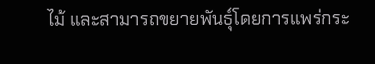ไม้ และสามารถขยายพันธุ์โดยการแพร่กระ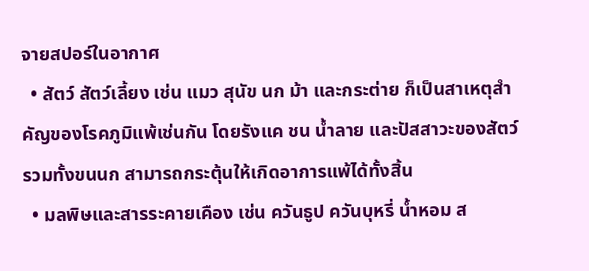จายสปอร์ในอากาศ
  • สัตว์ สัตว์เลี้ยง เช่น แมว สุนัข นก ม้า และกระต่าย ก็เป็นสาเหตุสำคัญของโรคภูมิแพ้เช่นกัน โดยรังแค ชน น้ำลาย และปัสสาวะของสัตว์ รวมทั้งขนนก สามารถกระตุ้นให้เกิดอาการแพ้ได้ทั้งสิ้น
  • มลพิษและสารระคายเคือง เช่น ควันธูป ควันบุหรี่ น้ำหอม ส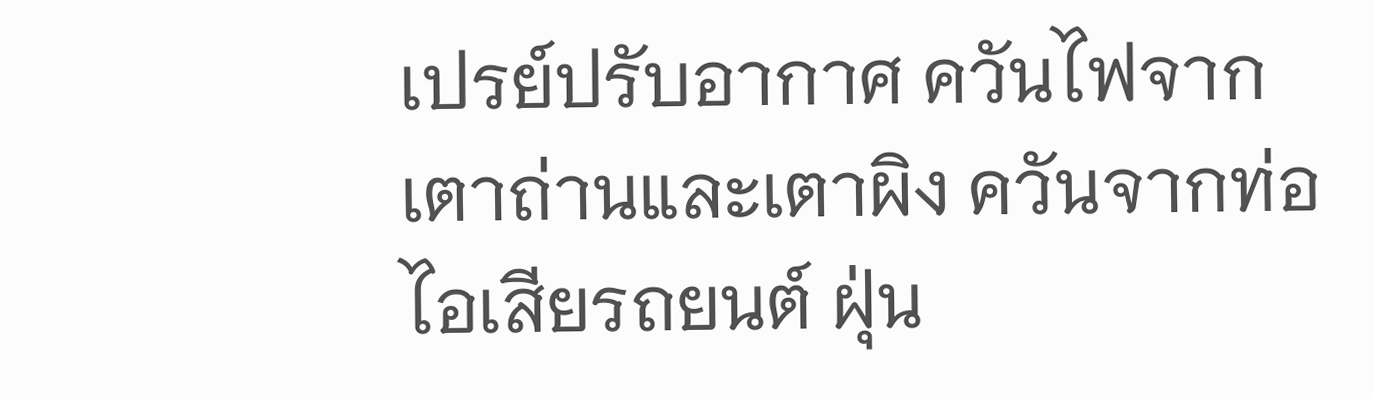เปรย์ปรับอากาศ ควันไฟจากเตาถ่านและเตาผิง ควันจากท่อไอเสียรถยนต์ ฝุ่น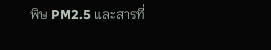พิษ PM2.5 และสารที่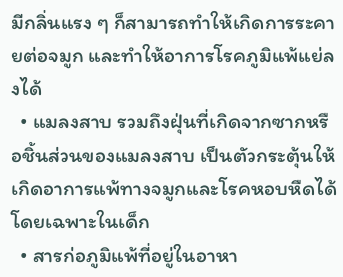มีกลิ่นแรง ๆ ก็สามารถทำให้เกิดการระคายต่อจมูก และทำให้อาการโรคภูมิแพ้แย่ลงได้
  • แมลงสาบ รวมถึงฝุ่นที่เกิดจากซากหรือชิ้นส่วนของแมลงสาบ เป็นตัวกระตุ้นให้เกิดอาการแพ้ทางจมูกและโรคหอบหืดได้ โดยเฉพาะในเด็ก
  • สารก่อภูมิแพ้ที่อยู่ในอาหา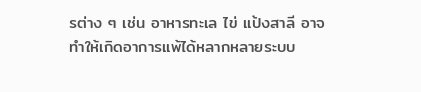รต่าง ๆ เช่น อาหารทะเล ไข่ แป้งสาลี อาจทำให้เกิดอาการแพ้ได้หลากหลายระบบ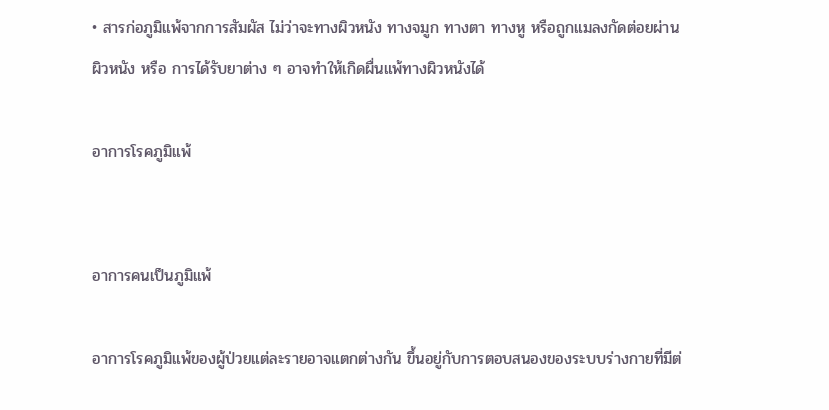• สารก่อภูมิแพ้จากการสัมผัส ไม่ว่าจะทางผิวหนัง ทางจมูก ทางตา ทางหู หรือถูกแมลงกัดต่อยผ่านผิวหนัง หรือ การได้รับยาต่าง ๆ อาจทำให้เกิดผื่นแพ้ทางผิวหนังได้

อาการโรคภูมิแพ้


อาการคนเป็นภูมิแพ้

อาการโรคภูมิแพ้ของผู้ป่วยแต่ละรายอาจแตกต่างกัน ขึ้นอยู่กับการตอบสนองของระบบร่างกายที่มีต่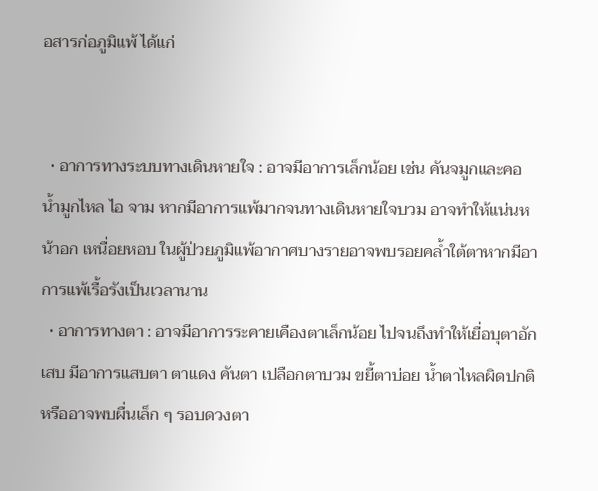อสารก่อภูมิแพ้ ได้แก่


  • อาการทางระบบทางเดินหายใจ : อาจมีอาการเล็กน้อย เช่น คันจมูกและคอ น้ำมูกไหล ไอ จาม หากมีอาการแพ้มากจนทางเดินหายใจบวม อาจทำให้แน่นหน้าอก เหนื่อยหอบ ในผู้ป่วยภูมิแพ้อากาศบางรายอาจพบรอยคล้ำใต้ตาหากมีอาการแพ้เรื้อรังเป็นเวลานาน
  • อาการทางตา : อาจมีอาการระคายเคืองตาเล็กน้อย ไปจนถึงทำให้เยื่อบุตาอักเสบ มีอาการแสบตา ตาแดง คันตา เปลือกตาบวม ขยี้ตาบ่อย น้ำตาไหลผิดปกติ หรืออาจพบผื่นเล็ก ๆ รอบดวงตา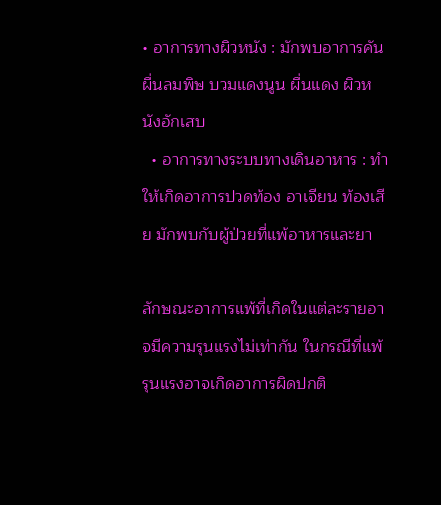• อาการทางผิวหนัง : มักพบอาการคัน ผื่นลมพิษ บวมแดงนูน ผื่นแดง ผิวหนังอักเสบ
  • อาการทางระบบทางเดินอาหาร : ทำให้เกิดอาการปวดท้อง อาเจียน ท้องเสีย มักพบกับผู้ป่วยที่แพ้อาหารและยา

ลักษณะอาการแพ้ที่เกิดในแต่ละรายอาจมีความรุนแรงไม่เท่ากัน ในกรณีที่แพ้รุนแรงอาจเกิดอาการผิดปกติ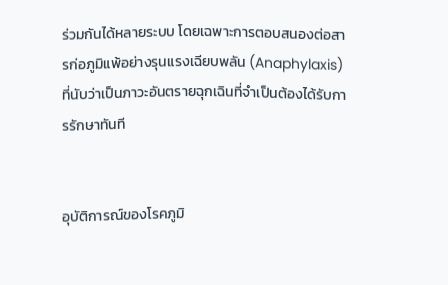ร่วมกันได้หลายระบบ โดยเฉพาะการตอบสนองต่อสารก่อภูมิแพ้อย่างรุนแรงเฉียบพลัน (Anaphylaxis) ที่นับว่าเป็นภาวะอันตรายฉุกเฉินที่จำเป็นต้องได้รับการรักษาทันที


อุบัติการณ์ของโรคภูมิ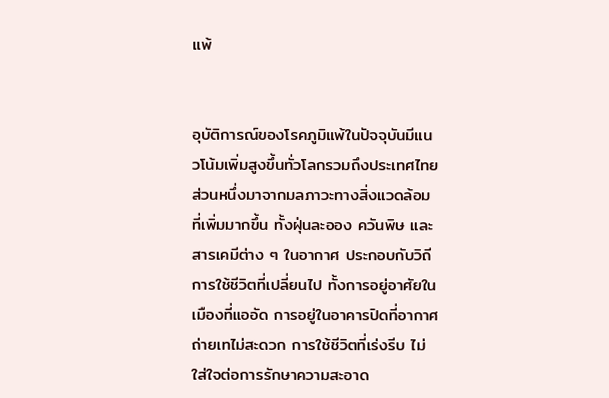แพ้


อุบัติการณ์ของโรคภูมิแพ้ในปัจจุบันมีแนวโน้มเพิ่มสูงขึ้นทั่วโลกรวมถึงประเทศไทย ส่วนหนึ่งมาจากมลภาวะทางสิ่งแวดล้อมที่เพิ่มมากขึ้น ทั้งฝุ่นละออง ควันพิษ และสารเคมีต่าง ๆ ในอากาศ ประกอบกับวิถีการใช้ชีวิตที่เปลี่ยนไป ทั้งการอยู่อาศัยในเมืองที่แออัด การอยู่ในอาคารปิดที่อากาศถ่ายเทไม่สะดวก การใช้ชีวิตที่เร่งรีบ ไม่ใส่ใจต่อการรักษาความสะอาด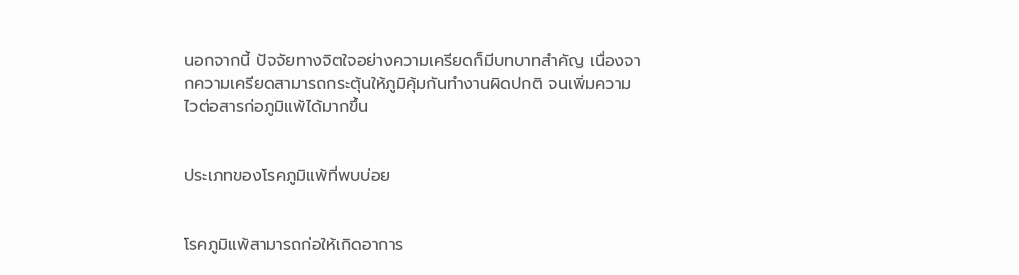นอกจากนี้ ปัจจัยทางจิตใจอย่างความเครียดก็มีบทบาทสำคัญ เนื่องจากความเครียดสามารถกระตุ้นให้ภูมิคุ้มกันทำงานผิดปกติ จนเพิ่มความไวต่อสารก่อภูมิแพ้ได้มากขึ้น


ประเภทของโรคภูมิแพ้ที่พบบ่อย


โรคภูมิแพ้สามารถก่อให้เกิดอาการ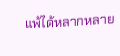แพ้ได้หลากหลาย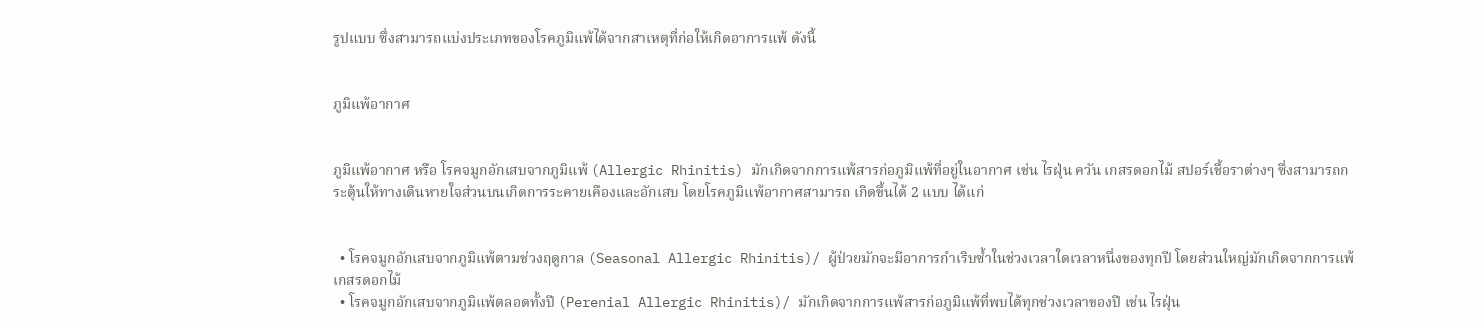รูปแบบ ซึ่งสามารถแบ่งประเภทของโรคภูมิแพ้ได้จากสาเหตุที่ก่อให้เกิดอาการแพ้ ดังนี้


ภูมิแพ้อากาศ


ภูมิแพ้อากาศ หรือ โรคจมูกอักเสบจากภูมิแพ้ (Allergic Rhinitis) มักเกิดจากการแพ้สารก่อภูมิแพ้ที่อยู่ในอากาศ เช่น ไรฝุ่น ควัน เกสรดอกไม้ สปอร์เชื้อราต่างๆ ซึ่งสามารถกระตุ้นให้ทางเดินหายใจส่วนบนเกิดการระคายเคืองและอักเสบ โดยโรคภูมิแพ้อากาศสามารถ เกิดขึ้นได้ 2 แบบ ได้แก่


  • โรคจมูกอักเสบจากภูมิแพ้ตามช่วงฤดูกาล (Seasonal Allergic Rhinitis)/ ผู้ป่วยมักจะมีอาการกำเริบซ้ำในช่วงเวลาใดเวลาหนึ่งของทุกปี โดยส่วนใหญ่มักเกิดจากการแพ้เกสรดอกไม้
  • โรคจมูกอักเสบจากภูมิแพ้ตลอดทั้งปี (Perenial Allergic Rhinitis)/ มักเกิดจากการแพ้สารก่อภูมิแพ้ที่พบได้ทุกช่วงเวลาของปี เช่น ไรฝุ่น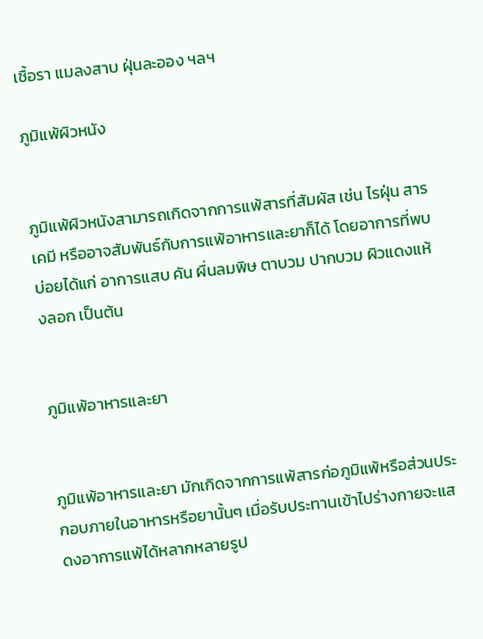เชื้อรา แมลงสาบ ฝุ่นละออง ฯลฯ

ภูมิแพ้ผิวหนัง


ภูมิแพ้ผิวหนังสามารถเกิดจากการแพ้สารที่สัมผัส เช่น ไรฝุ่น สารเคมี หรืออาจสัมพันธ์กับการแพ้อาหารและยาก็ได้ โดยอาการที่พบบ่อยได้แก่ อาการแสบ คัน ผื่นลมพิษ ตาบวม ปากบวม ผิวแดงแห้งลอก เป็นต้น


ภูมิแพ้อาหารและยา


ภูมิแพ้อาหารและยา มักเกิดจากการแพ้สารก่อภูมิแพ้หรือส่วนประกอบภายในอาหารหรือยานั้นๆ เมื่อรับประทานเข้าไปร่างกายจะแสดงอาการแพ้ได้หลากหลายรูป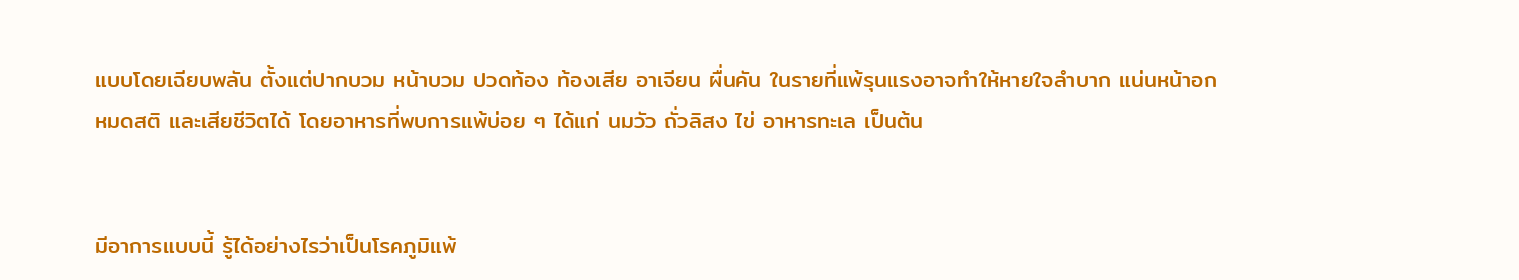แบบโดยเฉียบพลัน ตั้งแต่ปากบวม หน้าบวม ปวดท้อง ท้องเสีย อาเจียน ผื่นคัน ในรายที่แพ้รุนแรงอาจทำให้หายใจลำบาก แน่นหน้าอก หมดสติ และเสียชีวิตได้ โดยอาหารที่พบการแพ้บ่อย ๆ ได้แก่ นมวัว ถั่วลิสง ไข่ อาหารทะเล เป็นต้น


มีอาการแบบนี้ รู้ได้อย่างไรว่าเป็นโรคภูมิแพ้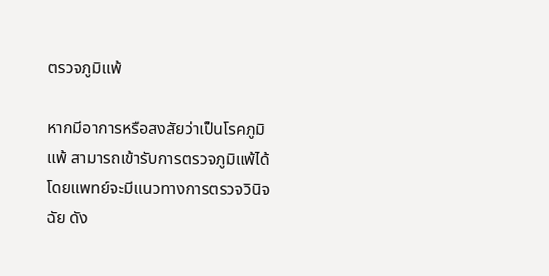ตรวจภูมิแพ้

หากมีอาการหรือสงสัยว่าเป็นโรคภูมิแพ้ สามารถเข้ารับการตรวจภูมิแพ้ได้ โดยแพทย์จะมีแนวทางการตรวจวินิจฉัย ดัง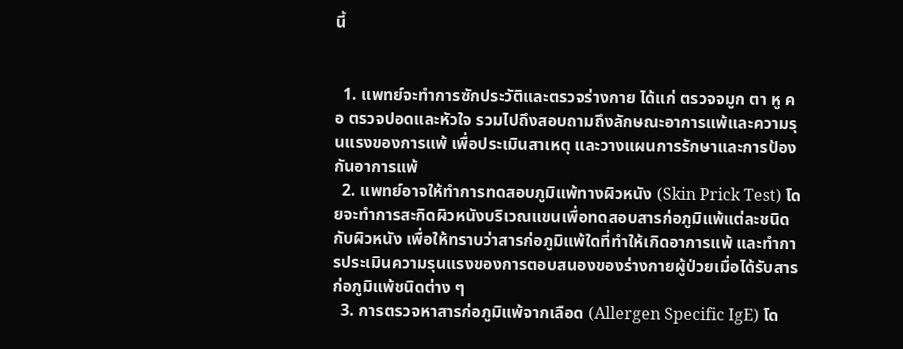นี้


  1. แพทย์จะทำการซักประวัติและตรวจร่างกาย ได้แก่ ตรวจจมูก ตา หู คอ ตรวจปอดและหัวใจ รวมไปถึงสอบถามถึงลักษณะอาการแพ้และความรุนแรงของการแพ้ เพื่อประเมินสาเหตุ และวางแผนการรักษาและการป้องกันอาการแพ้
  2. แพทย์อาจให้ทำการทดสอบภูมิแพ้ทางผิวหนัง (Skin Prick Test) โดยจะทำการสะกิดผิวหนังบริเวณแขนเพื่อทดสอบสารก่อภูมิแพ้แต่ละชนิดกับผิวหนัง เพื่อให้ทราบว่าสารก่อภูมิแพ้ใดที่ทำให้เกิดอาการแพ้ และทำการประเมินความรุนแรงของการตอบสนองของร่างกายผู้ป่วยเมื่อได้รับสารก่อภูมิแพ้ชนิดต่าง ๆ
  3. การตรวจหาสารก่อภูมิแพ้จากเลือด (Allergen Specific IgE) โด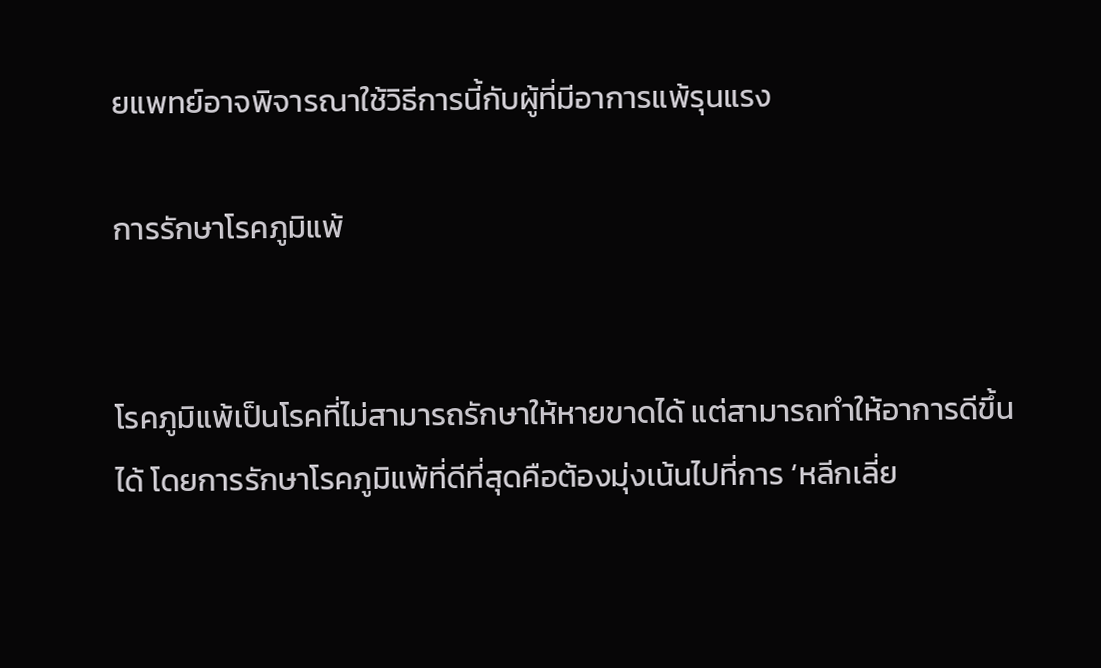ยแพทย์อาจพิจารณาใช้วิธีการนี้กับผู้ที่มีอาการแพ้รุนแรง

การรักษาโรคภูมิแพ้


โรคภูมิแพ้เป็นโรคที่ไม่สามารถรักษาให้หายขาดได้ แต่สามารถทำให้อาการดีขึ้นได้ โดยการรักษาโรคภูมิแพ้ที่ดีที่สุดคือต้องมุ่งเน้นไปที่การ ‘หลีกเลี่ย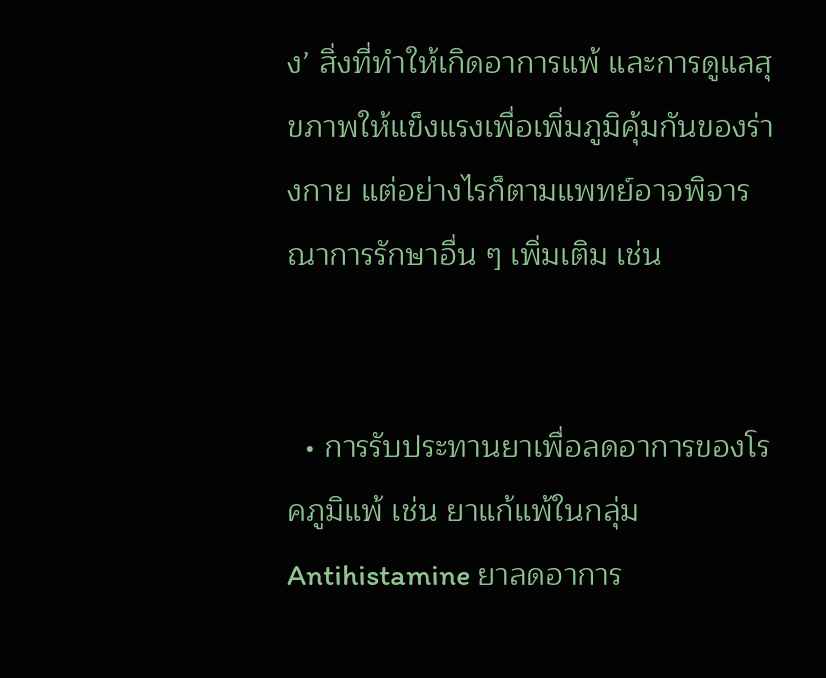ง’ สิ่งที่ทำให้เกิดอาการแพ้ และการดูแลสุขภาพให้แข็งแรงเพื่อเพิ่มภูมิคุ้มกันของร่างกาย แต่อย่างไรก็ตามแพทย์อาจพิจารณาการรักษาอื่น ๆ เพิ่มเติม เช่น


  • การรับประทานยาเพื่อลดอาการของโรคภูมิแพ้ เช่น ยาแก้แพ้ในกลุ่ม Antihistamine ยาลดอาการ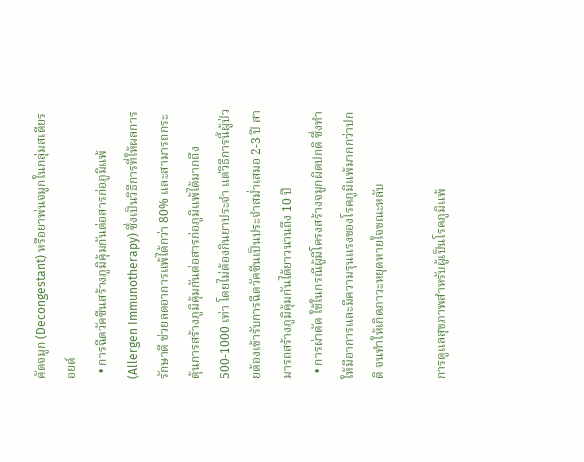คัดจมูก (Decongestant) หรือยาพ่นจมูกในกลุ่มสเตียรอยด์
  • การฉีดวัคซีนสร้างภูมิคุ้มกันต่อสารก่อภูมิแพ้ (Allergen Immunotherapy) ซึ่งเป็นวิธีการที่ให้ผลการรักษาดี ช่วยลดอาการแพ้ได้กว่า 80% และสามารถกระตุ้นการสร้างภูมิคุ้มกันต่อสารก่อภูมิแพ้ได้มากถึง 500-1000 เท่า โดยไม่ต้องกินยาประจำ แต่วิธีการนี้ผู้ป่วยต้องเข้ารับการฉีดวัคซีนเป็นประจำสม่ำเสมอ 2-3 ปี สามารถสร้างภูมิคุ้มกันได้ยาวนานถึง 10 ปี
  • การผ่าตัด ใช้ในกรณีผู้มีโครงสร้างจมูกผิดปกติ ซึ่งทำให้มีอาการและมีความรุนแรงของโรคภูมิแพ้มากกว่าปกติ จนทำให้เกิดภาวะหยุดหายใจขณะหลับ

การดูแลสุขภาพสำหรับผู้เป็นโรคภูมิแพ้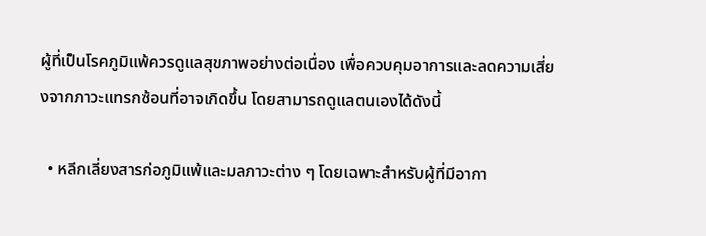ผู้ที่เป็นโรคภูมิแพ้ควรดูแลสุขภาพอย่างต่อเนื่อง เพื่อควบคุมอาการและลดความเสี่ยงจากภาวะแทรกซ้อนที่อาจเกิดขึ้น โดยสามารถดูแลตนเองได้ดังนี้

  • หลีกเลี่ยงสารก่อภูมิแพ้และมลภาวะต่าง ๆ โดยเฉพาะสำหรับผู้ที่มีอากา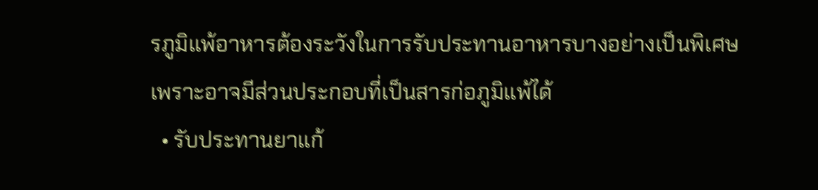รภูมิแพ้อาหารต้องระวังในการรับประทานอาหารบางอย่างเป็นพิเศษ เพราะอาจมีส่วนประกอบที่เป็นสารก่อภูมิแพ้ได้
  • รับประทานยาแก้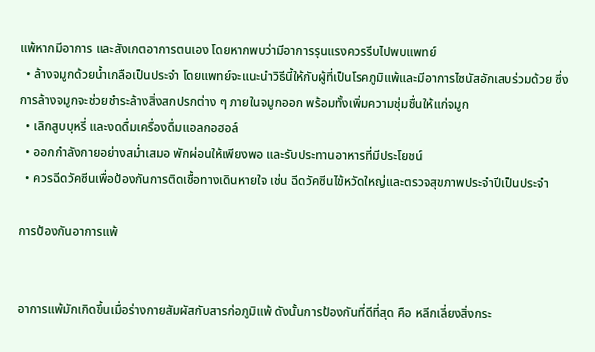แพ้หากมีอาการ และสังเกตอาการตนเอง โดยหากพบว่ามีอาการรุนแรงควรรีบไปพบแพทย์
  • ล้างจมูกด้วยน้ำเกลือเป็นประจำ โดยแพทย์จะแนะนำวิธีนี้ให้กับผู้ที่เป็นโรคภูมิแพ้และมีอาการไซนัสอักเสบร่วมด้วย ซึ่งการล้างจมูกจะช่วยชำระล้างสิ่งสกปรกต่าง ๆ ภายในจมูกออก พร้อมทั้งเพิ่มความชุ่มชื่นให้แก่จมูก
  • เลิกสูบบุหรี่ และงดดื่มเครื่องดื่มแอลกอฮอล์
  • ออกกำลังกายอย่างสม่ำเสมอ พักผ่อนให้เพียงพอ และรับประทานอาหารที่มีประโยชน์
  • ควรฉีดวัคซีนเพื่อป้องกันการติดเชื้อทางเดินหายใจ เช่น ฉีดวัคซีนไข้หวัดใหญ่และตรวจสุขภาพประจำปีเป็นประจำ

การป้องกันอาการแพ้


อาการแพ้มักเกิดขึ้นเมื่อร่างกายสัมผัสกับสารก่อภูมิแพ้ ดังนั้นการป้องกันที่ดีที่สุด คือ หลีกเลี่ยงสิ่งกระ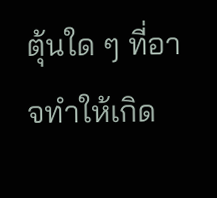ตุ้นใด ๆ ที่อาจทำให้เกิด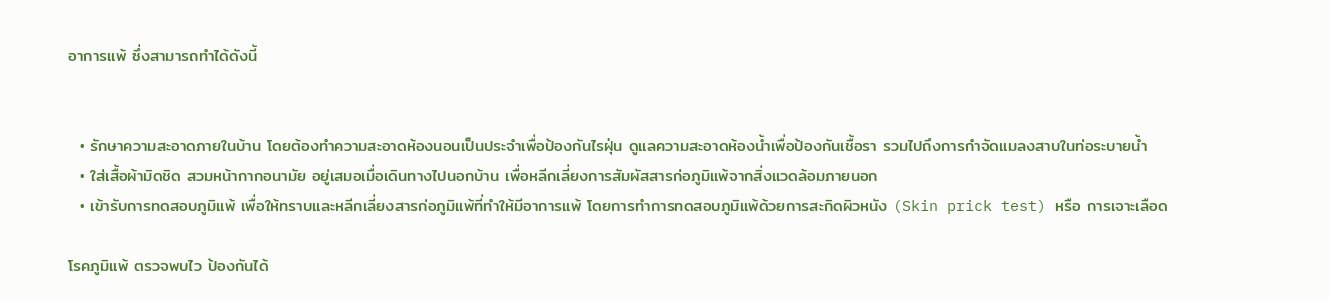อาการแพ้ ซึ่งสามารถทำได้ดังนี้


  • รักษาความสะอาดภายในบ้าน โดยต้องทำความสะอาดห้องนอนเป็นประจำเพื่อป้องกันไรฝุ่น ดูแลความสะอาดห้องน้ำเพื่อป้องกันเชื้อรา รวมไปถึงการกำจัดแมลงสาบในท่อระบายน้ำ
  • ใส่เสื้อผ้ามิดชิด สวมหน้ากากอนามัย อยู่เสมอเมื่อเดินทางไปนอกบ้าน เพื่อหลีกเลี่ยงการสัมผัสสารก่อภูมิแพ้จากสิ่งแวดล้อมภายนอก
  • เข้ารับการทดสอบภูมิแพ้ เพื่อให้ทราบและหลีกเลี่ยงสารก่อภูมิแพ้ที่ทำให้มีอาการแพ้ โดยการทำการทดสอบภูมิแพ้ด้วยการสะกิดผิวหนัง (Skin prick test) หรือ การเจาะเลือด

โรคภูมิแพ้ ตรวจพบไว ป้องกันได้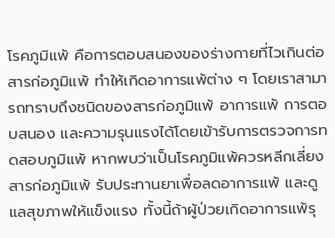โรคภูมิแพ้ คือการตอบสนองของร่างกายที่ไวเกินต่อสารก่อภูมิแพ้ ทำให้เกิดอาการแพ้ต่าง ๆ โดยเราสามารถทราบถึงชนิดของสารก่อภูมิแพ้ อาการแพ้ การตอบสนอง และความรุนแรงได้โดยเข้ารับการตรวจการทดสอบภูมิแพ้ หากพบว่าเป็นโรคภูมิแพ้ควรหลีกเลี่ยงสารก่อภูมิแพ้ รับประทานยาเพื่อลดอาการแพ้ และดูแลสุขภาพให้แข็งแรง ทั้งนี้ถ้าผู้ป่วยเกิดอาการแพ้รุ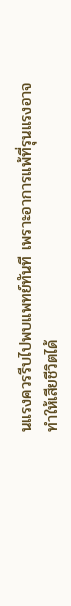นแรงควรรีบไปพบแพทย์ทันที เพราะอาการแพ้ที่รุนแรงอาจทำให้เสียชีวิตได้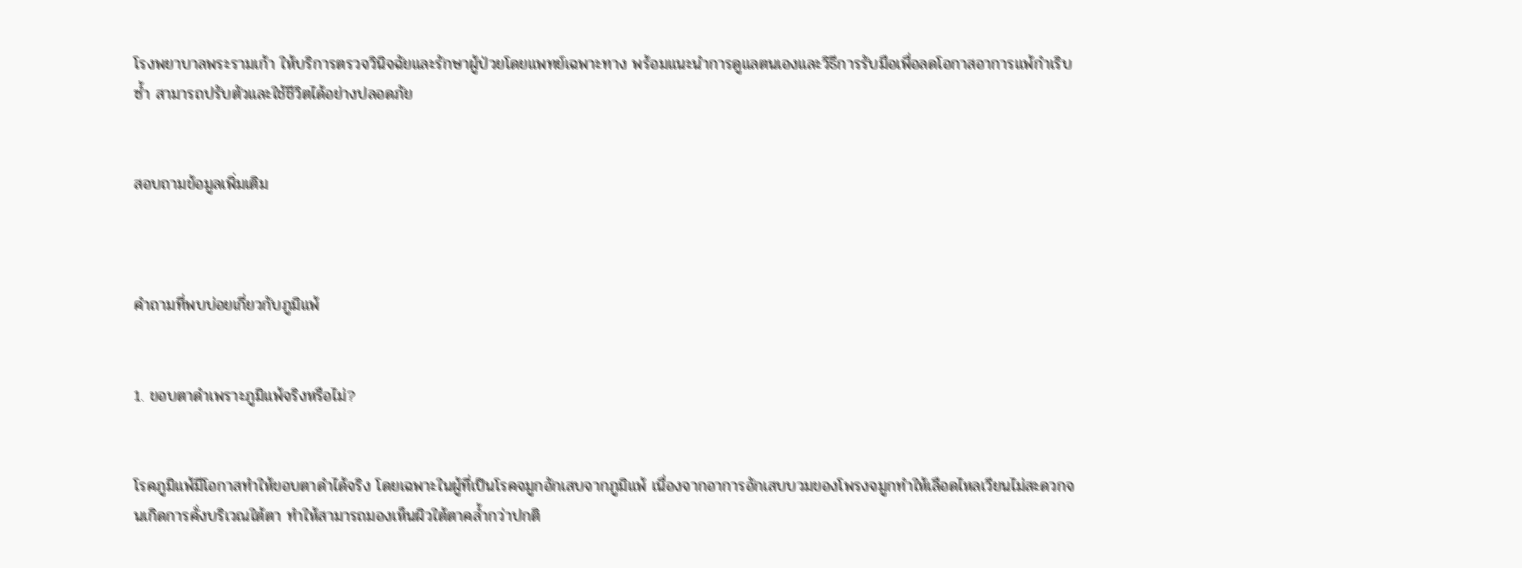โรงพยาบาลพระรามเก้า ให้บริการตรวจวินิจฉัยและรักษาผู้ป่วยโดยแพทย์เฉพาะทาง พร้อมแนะนำการดูแลตนเองและวิธีการรับมือเพื่อลดโอกาสอาการแพ้กำเริบซ้ำ สามารถปรับตัวและใช้ชีวิตได้อย่างปลอดภัย


สอบถามข้อมูลเพิ่มเติม



คำถามที่พบบ่อยเกี่ยวกับภูมิแพ้


1. ขอบตาดำเพราะภูมิแพ้จริงหรือไม่?


โรคภูมิแพ้มีโอกาสทำให้ขอบตาดำได้จริง โดยเฉพาะในผู้ที่เป็นโรคจมูกอักเสบจากภูมิแพ้ เนื่องจากอาการอักเสบบวมของโพรงจมูกทำให้เลือดไหลเวียนไม่สะดวกจนเกิดการคั่งบริเวณใต้ตา ทำให้สามารถมองเห็นผิวใต้ตาคล้ำกว่าปกติ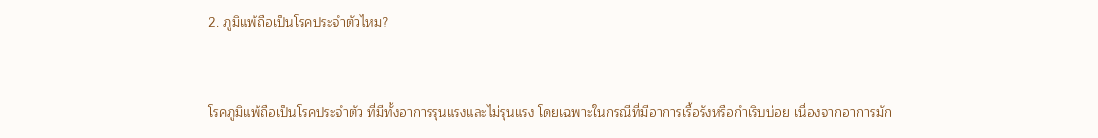2. ภูมิแพ้ถือเป็นโรคประจำตัวไหม?


โรคภูมิแพ้ถือเป็นโรคประจำตัว ที่มีทั้งอาการรุนแรงและไม่รุนแรง โดยเฉพาะในกรณีที่มีอาการเรื้อรังหรือกำเริบบ่อย เนื่องจากอาการมัก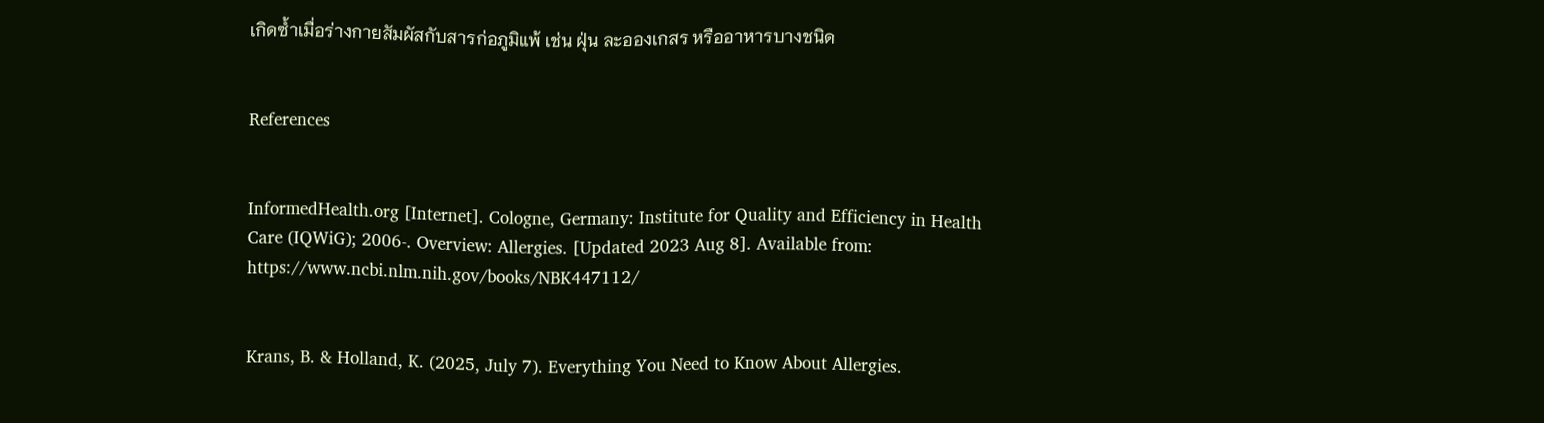เกิดซ้ำเมื่อร่างกายสัมผัสกับสารก่อภูมิแพ้ เช่น ฝุ่น ละอองเกสร หรืออาหารบางชนิด


References


InformedHealth.org [Internet]. Cologne, Germany: Institute for Quality and Efficiency in Health Care (IQWiG); 2006-. Overview: Allergies. [Updated 2023 Aug 8]. Available from: https://www.ncbi.nlm.nih.gov/books/NBK447112/


Krans, B. & Holland, K. (2025, July 7). Everything You Need to Know About Allergies.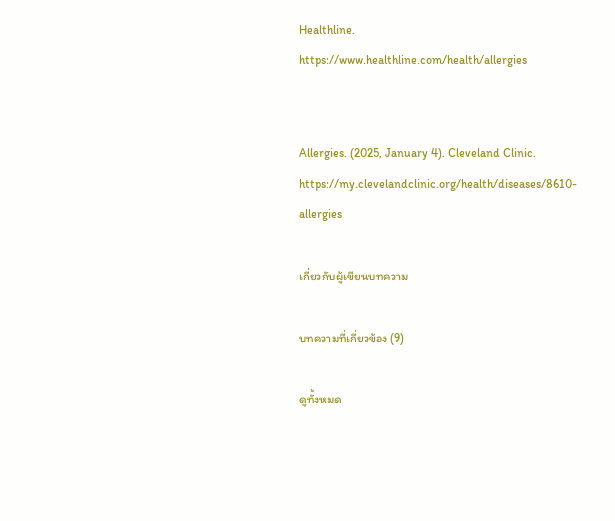Healthline. https://www.healthline.com/health/allergies


Allergies. (2025, January 4). Cleveland Clinic. https://my.clevelandclinic.org/health/diseases/8610-allergies

เกี่ยวกับผู้เขียนบทความ

บทความที่เกี่ยวข้อง (9)

ดูทั้งหมด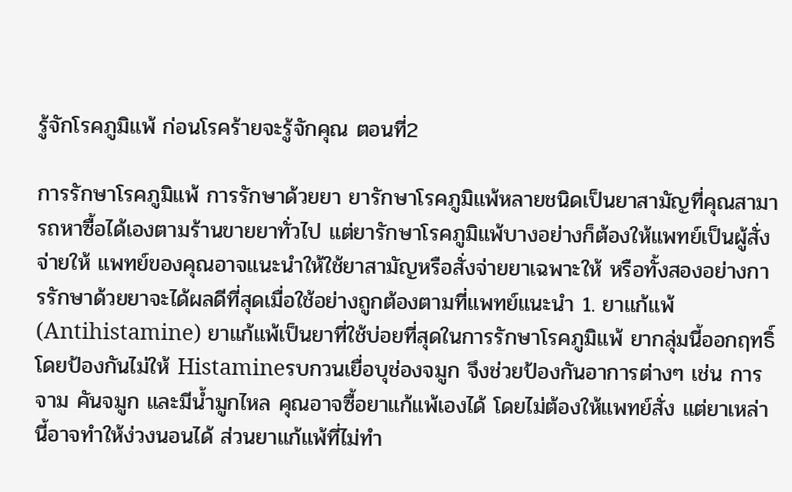รู้จักโรคภูมิแพ้ ก่อนโรคร้ายจะรู้จักคุณ ตอนที่2

การรักษาโรคภูมิแพ้ การรักษาด้วยยา ยารักษาโรคภูมิแพ้หลายชนิดเป็นยาสามัญที่คุณสามารถหาซื้อได้เองตามร้านขายยาทั่วไป แต่ยารักษาโรคภูมิแพ้บางอย่างก็ต้องให้แพทย์เป็นผู้สั่งจ่ายให้ แพทย์ของคุณอาจแนะนำให้ใช้ยาสามัญหรือสั่งจ่ายยาเฉพาะให้ หรือทั้งสองอย่างการรักษาด้วยยาจะได้ผลดีที่สุดเมื่อใช้อย่างถูกต้องตามที่แพทย์แนะนำ 1. ยาแก้แพ้ (Antihistamine) ยาแก้แพ้เป็นยาที่ใช้บ่อยที่สุดในการรักษาโรคภูมิแพ้ ยากลุ่มนี้ออกฤทธิ์โดยป้องกันไม่ให้ Histamineรบกวนเยื่อบุช่องจมูก จึงช่วยป้องกันอาการต่างๆ เช่น การจาม คันจมูก และมีน้ำมูกไหล คุณอาจซื้อยาแก้แพ้เองได้ โดยไม่ต้องให้แพทย์สั่ง แต่ยาเหล่านี้อาจทำให้ง่วงนอนได้ ส่วนยาแก้แพ้ที่ไม่ทำ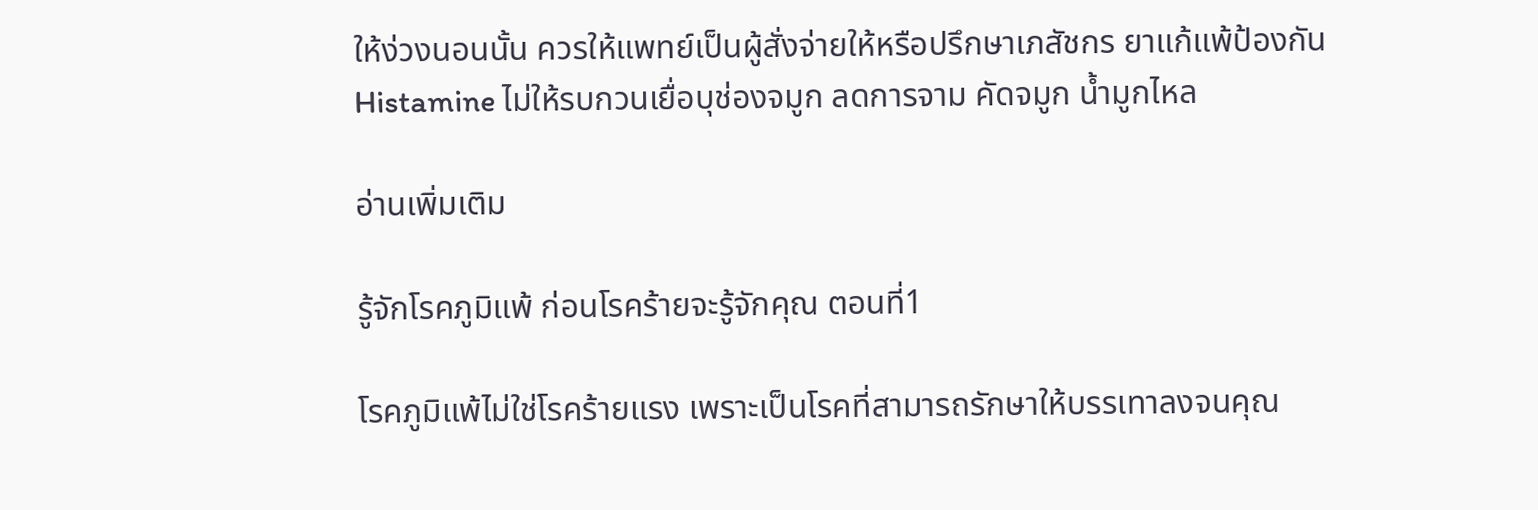ให้ง่วงนอนนั้น ควรให้แพทย์เป็นผู้สั่งจ่ายให้หรือปรึกษาเภสัชกร ยาแก้แพ้ป้องกัน Histamine ไม่ให้รบกวนเยื่อบุช่องจมูก ลดการจาม คัดจมูก น้ำมูกไหล

อ่านเพิ่มเติม

รู้จักโรคภูมิแพ้ ก่อนโรคร้ายจะรู้จักคุณ ตอนที่1

โรคภูมิแพ้ไม่ใช่โรคร้ายแรง เพราะเป็นโรคที่สามารถรักษาให้บรรเทาลงจนคุณ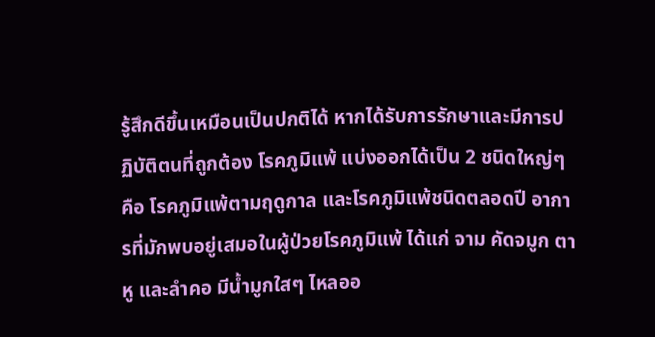รู้สึกดีขึ้นเหมือนเป็นปกติได้ หากได้รับการรักษาและมีการปฏิบัติตนที่ถูกต้อง โรคภูมิแพ้ แบ่งออกได้เป็น 2 ชนิดใหญ่ๆ คือ โรคภูมิแพ้ตามฤดูกาล และโรคภูมิแพ้ชนิดตลอดปี อาการที่มักพบอยู่เสมอในผู้ป่วยโรคภูมิแพ้ ได้แก่ จาม คัดจมูก ตา หู และลำคอ มีน้ำมูกใสๆ ไหลออ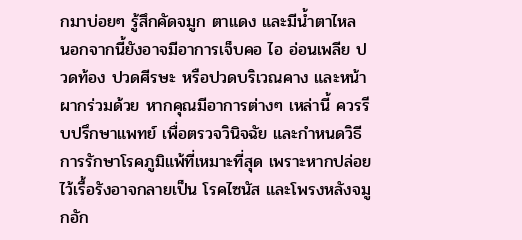กมาบ่อยๆ รู้สึกคัดจมูก ตาแดง และมีน้ำตาไหล นอกจากนี้ยังอาจมีอาการเจ็บคอ ไอ อ่อนเพลีย ปวดท้อง ปวดศีรษะ หรือปวดบริเวณคาง และหน้าผากร่วมด้วย หากคุณมีอาการต่างๆ เหล่านี้ ควรรีบปรึกษาแพทย์ เพื่อตรวจวินิจฉัย และกำหนดวิธีการรักษาโรคภูมิแพ้ที่เหมาะที่สุด เพราะหากปล่อยไว้เรื้อรังอาจกลายเป็น โรคไซนัส และโพรงหลังจมูกอัก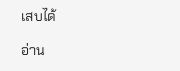เสบได้

อ่าน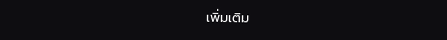เพิ่มเติม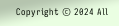Copyright © 2024 All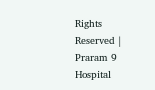Rights Reserved | Praram 9 Hospital